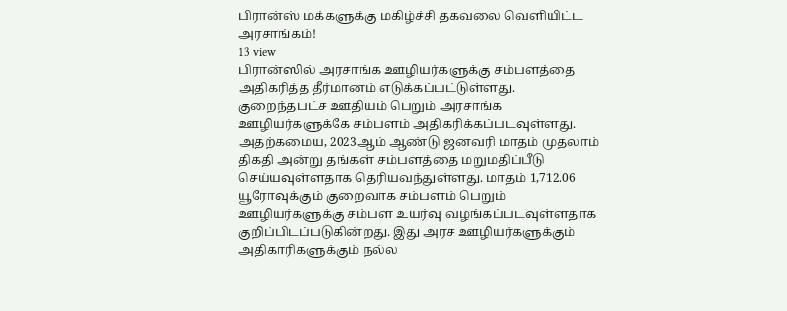பிரான்ஸ் மக்களுக்கு மகிழ்ச்சி தகவலை வெளியிட்ட அரசாங்கம்!
13 view
பிரான்ஸில் அரசாங்க ஊழியர்களுக்கு சம்பளத்தை அதிகரித்த தீர்மானம் எடுக்கப்பட்டுள்ளது. குறைந்தபட்ச ஊதியம் பெறும் அரசாங்க ஊழியர்களுக்கே சம்பளம் அதிகரிக்கப்படவுள்ளது. அதற்கமைய, 2023ஆம் ஆண்டு ஜனவரி மாதம் முதலாம் திகதி அன்று தங்கள் சம்பளத்தை மறுமதிப்பீடு செய்யவுள்ளதாக தெரியவந்துள்ளது. மாதம் 1,712.06 யூரோவுக்கும் குறைவாக சம்பளம் பெறும் ஊழியர்களுக்கு சம்பள உயர்வு வழங்கப்படவுள்ளதாக குறிப்பிடப்படுகின்றது. இது அரச ஊழியர்களுக்கும் அதிகாரிகளுக்கும் நல்ல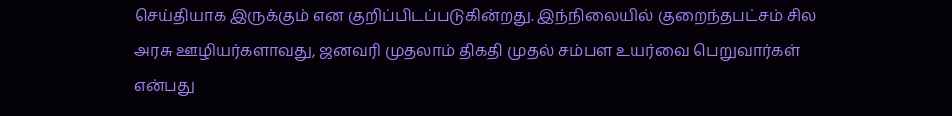செய்தியாக இருக்கும் என குறிப்பிடப்படுகின்றது. இந்நிலையில் குறைந்தபட்சம் சில அரசு ஊழியர்களாவது, ஜனவரி முதலாம் திகதி முதல் சம்பள உயர்வை பெறுவார்கள் என்பது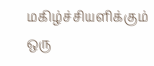மகிழ்ச்சியளிக்கும் ஒரு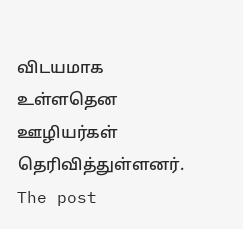விடயமாக உள்ளதென ஊழியர்கள் தெரிவித்துள்ளனர். The post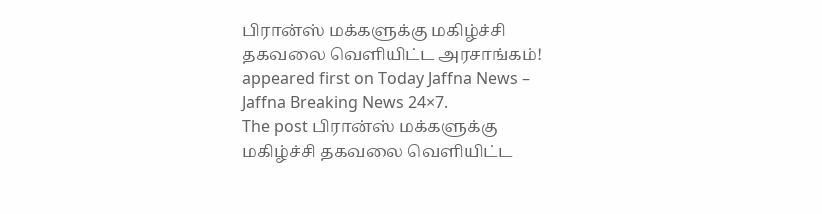பிரான்ஸ் மக்களுக்கு மகிழ்ச்சி தகவலை வெளியிட்ட அரசாங்கம்! appeared first on Today Jaffna News – Jaffna Breaking News 24×7.
The post பிரான்ஸ் மக்களுக்கு மகிழ்ச்சி தகவலை வெளியிட்ட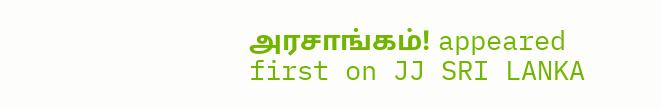அரசாங்கம்! appeared first on JJ SRI LANKA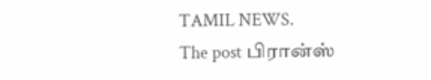TAMIL NEWS.
The post பிரான்ஸ்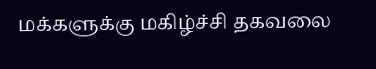மக்களுக்கு மகிழ்ச்சி தகவலை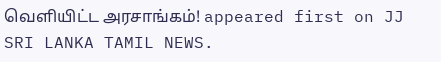வெளியிட்ட அரசாங்கம்! appeared first on JJ SRI LANKA TAMIL NEWS.